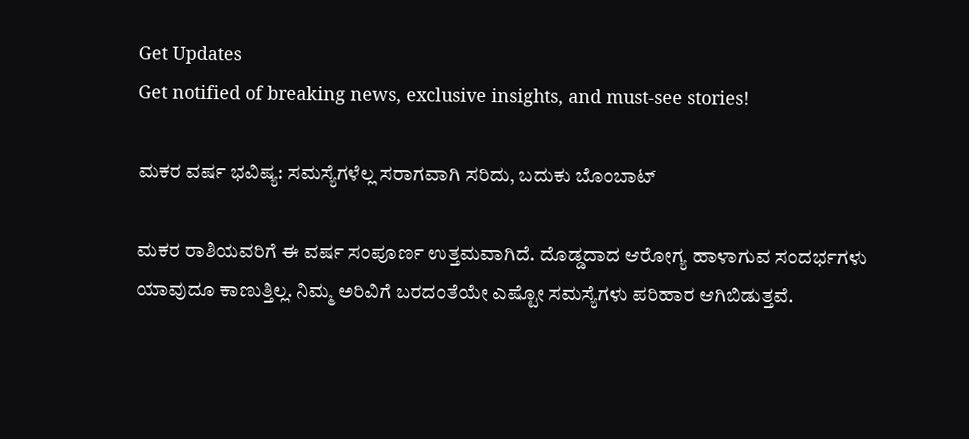Get Updates
Get notified of breaking news, exclusive insights, and must-see stories!

ಮಕರ ವರ್ಷ ಭವಿಷ್ಯ: ಸಮಸ್ಯೆಗಳೆಲ್ಲ ಸರಾಗವಾಗಿ ಸರಿದು, ಬದುಕು ಬೊಂಬಾಟ್

ಮಕರ ರಾಶಿಯವರಿಗೆ ಈ ವರ್ಷ ಸಂಪೂರ್ಣ ಉತ್ತಮವಾಗಿದೆ. ದೊಡ್ಡದಾದ ಆರೋಗ್ಯ ಹಾಳಾಗುವ ಸಂದರ್ಭಗಳು ಯಾವುದೂ ಕಾಣುತ್ತಿಲ್ಲ. ನಿಮ್ಮ ಅರಿವಿಗೆ ಬರದಂತೆಯೇ ಎಷ್ಟೋ ಸಮಸ್ಯೆಗಳು ಪರಿಹಾರ ಆಗಿಬಿಡುತ್ತವೆ.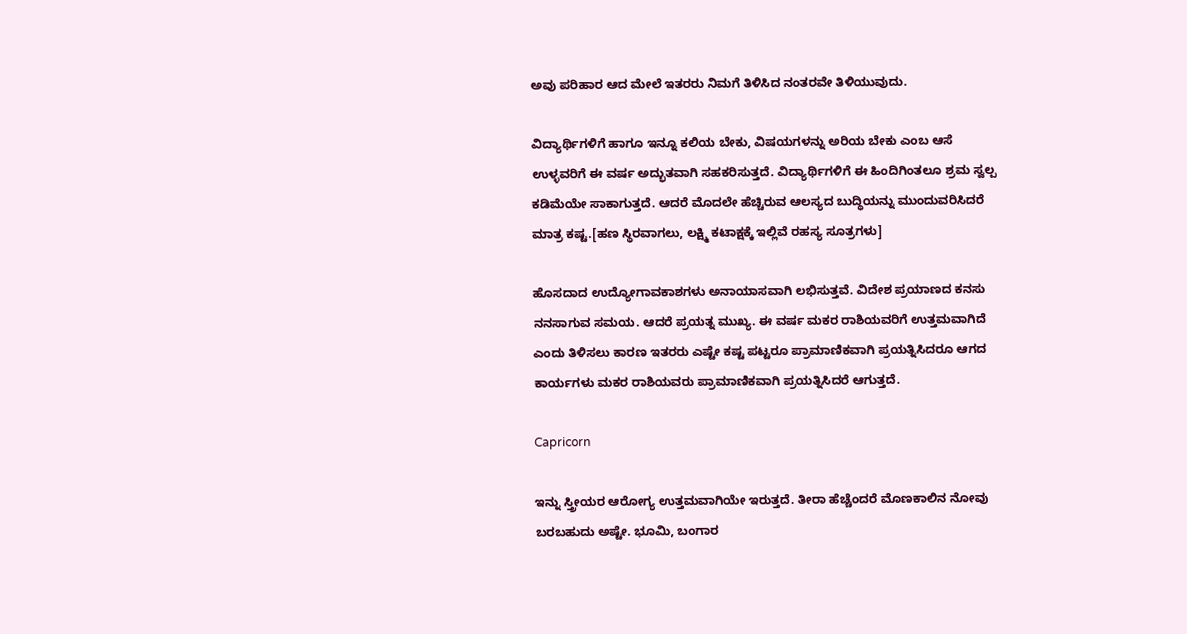ಅವು ಪರಿಹಾರ ಆದ ಮೇಲೆ ಇತರರು ನಿಮಗೆ ತಿಳಿಸಿದ ನಂತರವೇ ತಿಳಿಯುವುದು.

ವಿದ್ಯಾರ್ಥಿಗಳಿಗೆ ಹಾಗೂ ಇನ್ನೂ ಕಲಿಯ ಬೇಕು, ವಿಷಯಗಳನ್ನು ಅರಿಯ ಬೇಕು ಎಂಬ ಆಸೆ ಉಳ್ಳವರಿಗೆ ಈ ವರ್ಷ ಅದ್ಭುತವಾಗಿ ಸಹಕರಿಸುತ್ತದೆ. ವಿದ್ಯಾರ್ಥಿಗಳಿಗೆ ಈ ಹಿಂದಿಗಿಂತಲೂ ಶ್ರಮ ಸ್ವಲ್ಪ ಕಡಿಮೆಯೇ ಸಾಕಾಗುತ್ತದೆ. ಆದರೆ ಮೊದಲೇ ಹೆಚ್ಚಿರುವ ಆಲಸ್ಯದ ಬುದ್ಧಿಯನ್ನು ಮುಂದುವರಿಸಿದರೆ ಮಾತ್ರ ಕಷ್ಟ.[ಹಣ ಸ್ಥಿರವಾಗಲು, ಲಕ್ಷ್ಮಿ ಕಟಾಕ್ಷಕ್ಕೆ ಇಲ್ಲಿವೆ ರಹಸ್ಯ ಸೂತ್ರಗಳು]

ಹೊಸದಾದ ಉದ್ಯೋಗಾವಕಾಶಗಳು ಅನಾಯಾಸವಾಗಿ ಲಭಿಸುತ್ತವೆ. ವಿದೇಶ ಪ್ರಯಾಣದ ಕನಸು ನನಸಾಗುವ ಸಮಯ. ಆದರೆ ಪ್ರಯತ್ನ ಮುಖ್ಯ. ಈ ವರ್ಷ ಮಕರ ರಾಶಿಯವರಿಗೆ ಉತ್ತಮವಾಗಿದೆ ಎಂದು ತಿಳಿಸಲು ಕಾರಣ ಇತರರು ಎಷ್ಟೇ ಕಷ್ಟ ಪಟ್ಟರೂ ಪ್ರಾಮಾಣಿಕವಾಗಿ ಪ್ರಯತ್ನಿಸಿದರೂ ಆಗದ ಕಾರ್ಯಗಳು ಮಕರ ರಾಶಿಯವರು ಪ್ರಾಮಾಣಿಕವಾಗಿ ಪ್ರಯತ್ನಿಸಿದರೆ ಆಗುತ್ತದೆ.

Capricorn

ಇನ್ನು ಸ್ತ್ರೀಯರ ಆರೋಗ್ಯ ಉತ್ತಮವಾಗಿಯೇ ಇರುತ್ತದೆ. ತೀರಾ ಹೆಚ್ಚೆಂದರೆ ಮೊಣಕಾಲಿನ ನೋವು ಬರಬಹುದು ಅಷ್ಟೇ. ಭೂಮಿ, ಬಂಗಾರ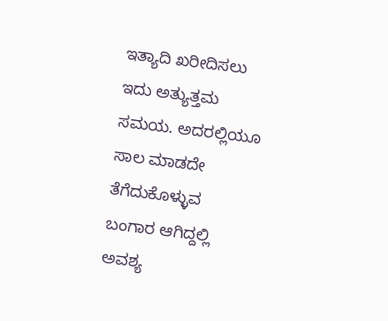ಇತ್ಯಾದಿ ಖರೀದಿಸಲು ಇದು ಅತ್ಯುತ್ತಮ ಸಮಯ. ಅದರಲ್ಲಿಯೂ ಸಾಲ ಮಾಡದೇ ತೆಗೆದುಕೊಳ್ಳುವ ಬಂಗಾರ ಆಗಿದ್ದಲ್ಲಿ ಅವಶ್ಯ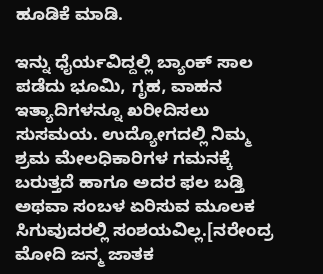ಹೂಡಿಕೆ ಮಾಡಿ.

ಇನ್ನು ಧೈರ್ಯವಿದ್ದಲ್ಲಿ ಬ್ಯಾಂಕ್ ಸಾಲ ಪಡೆದು ಭೂಮಿ, ಗೃಹ, ವಾಹನ ಇತ್ಯಾದಿಗಳನ್ನೂ ಖರೀದಿಸಲು ಸುಸಮಯ. ಉದ್ಯೋಗದಲ್ಲಿ ನಿಮ್ಮ ಶ್ರಮ ಮೇಲಧಿಕಾರಿಗಳ ಗಮನಕ್ಕೆ ಬರುತ್ತದೆ ಹಾಗೂ ಅದರ ಫಲ ಬಡ್ತಿ ಅಥವಾ ಸಂಬಳ ಏರಿಸುವ ಮೂಲಕ ಸಿಗುವುದರಲ್ಲಿ ಸಂಶಯವಿಲ್ಲ.[ನರೇಂದ್ರ ಮೋದಿ ಜನ್ಮ ಜಾತಕ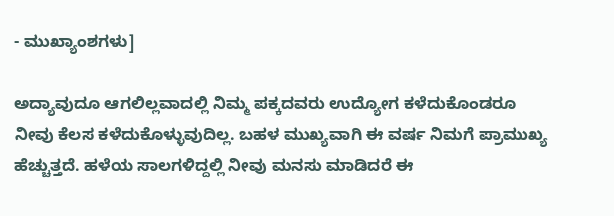- ಮುಖ್ಯಾಂಶಗಳು]

ಅದ್ಯಾವುದೂ ಆಗಲಿಲ್ಲವಾದಲ್ಲಿ ನಿಮ್ಮ ಪಕ್ಕದವರು ಉದ್ಯೋಗ ಕಳೆದುಕೊಂಡರೂ ನೀವು ಕೆಲಸ ಕಳೆದುಕೊಳ್ಳುವುದಿಲ್ಲ. ಬಹಳ ಮುಖ್ಯವಾಗಿ ಈ ವರ್ಷ ನಿಮಗೆ ಪ್ರಾಮುಖ್ಯ ಹೆಚ್ಚುತ್ತದೆ. ಹಳೆಯ ಸಾಲಗಳಿದ್ದಲ್ಲಿ ನೀವು ಮನಸು ಮಾಡಿದರೆ ಈ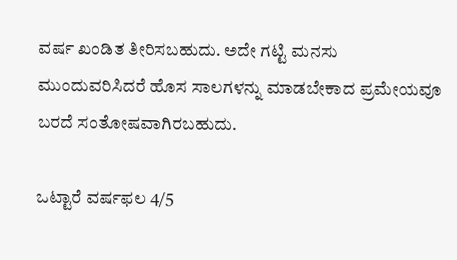ವರ್ಷ ಖಂಡಿತ ತೀರಿಸಬಹುದು. ಅದೇ ಗಟ್ಟಿ ಮನಸು ಮುಂದುವರಿಸಿದರೆ ಹೊಸ ಸಾಲಗಳನ್ನು ಮಾಡಬೇಕಾದ ಪ್ರಮೇಯವೂ ಬರದೆ ಸಂತೋಷವಾಗಿರಬಹುದು.

ಒಟ್ಟಾರೆ ವರ್ಷಫಲ 4/5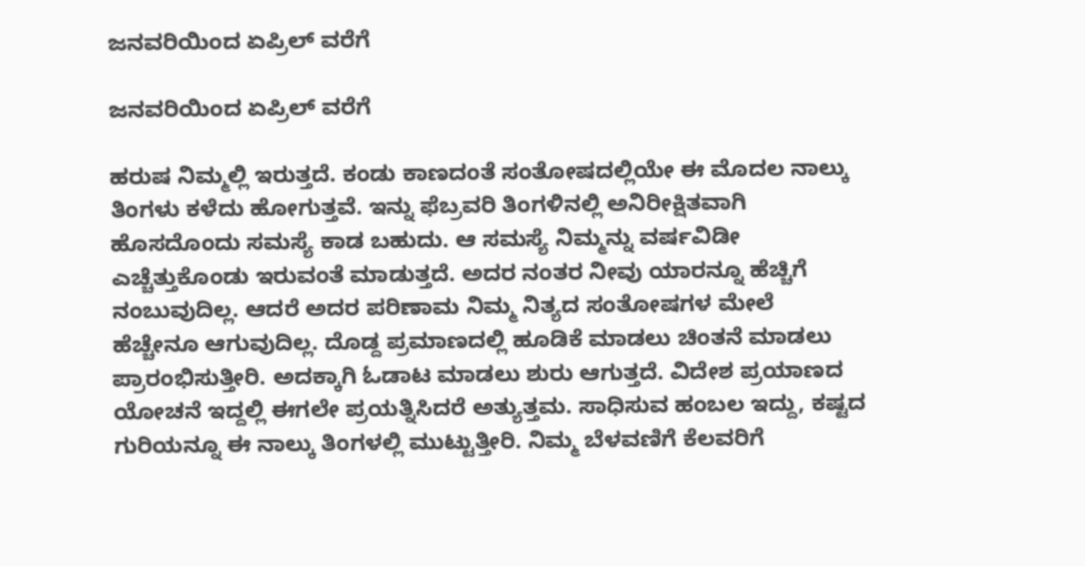ಜನವರಿಯಿಂದ ಏಪ್ರಿಲ್ ವರೆಗೆ

ಜನವರಿಯಿಂದ ಏಪ್ರಿಲ್ ವರೆಗೆ

ಹರುಷ ನಿಮ್ಮಲ್ಲಿ ಇರುತ್ತದೆ. ಕಂಡು ಕಾಣದಂತೆ ಸಂತೋಷದಲ್ಲಿಯೇ ಈ ಮೊದಲ ನಾಲ್ಕು ತಿಂಗಳು ಕಳೆದು ಹೋಗುತ್ತವೆ. ಇನ್ನು ಫೆಬ್ರವರಿ ತಿಂಗಳಿನಲ್ಲಿ ಅನಿರೀಕ್ಷಿತವಾಗಿ ಹೊಸದೊಂದು ಸಮಸ್ಯೆ ಕಾಡ ಬಹುದು. ಆ ಸಮಸ್ಯೆ ನಿಮ್ಮನ್ನು ವರ್ಷವಿಡೀ ಎಚ್ಚೆತ್ತುಕೊಂಡು ಇರುವಂತೆ ಮಾಡುತ್ತದೆ. ಅದರ ನಂತರ ನೀವು ಯಾರನ್ನೂ ಹೆಚ್ಚಿಗೆ ನಂಬುವುದಿಲ್ಲ. ಆದರೆ ಅದರ ಪರಿಣಾಮ ನಿಮ್ಮ ನಿತ್ಯದ ಸಂತೋಷಗಳ ಮೇಲೆ ಹೆಚ್ಚೇನೂ ಆಗುವುದಿಲ್ಲ. ದೊಡ್ದ ಪ್ರಮಾಣದಲ್ಲಿ ಹೂಡಿಕೆ ಮಾಡಲು ಚಿಂತನೆ ಮಾಡಲು ಪ್ರಾರಂಭಿಸುತ್ತೀರಿ. ಅದಕ್ಕಾಗಿ ಓಡಾಟ ಮಾಡಲು ಶುರು ಆಗುತ್ತದೆ. ವಿದೇಶ ಪ್ರಯಾಣದ ಯೋಚನೆ ಇದ್ದಲ್ಲಿ ಈಗಲೇ ಪ್ರಯತ್ನಿಸಿದರೆ ಅತ್ಯುತ್ತಮ. ಸಾಧಿಸುವ ಹಂಬಲ ಇದ್ದು, ಕಷ್ಟದ ಗುರಿಯನ್ನೂ ಈ ನಾಲ್ಕು ತಿಂಗಳಲ್ಲಿ ಮುಟ್ಟುತ್ತೀರಿ. ನಿಮ್ಮ ಬೆಳವಣಿಗೆ ಕೆಲವರಿಗೆ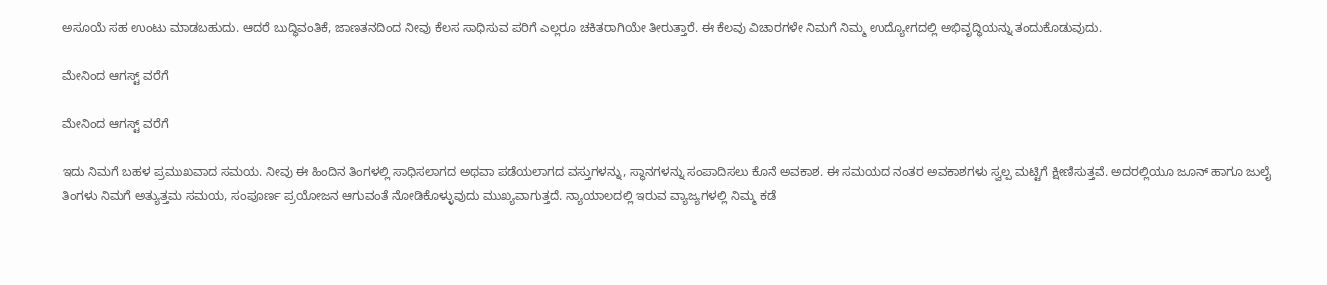ಅಸೂಯೆ ಸಹ ಉಂಟು ಮಾಡಬಹುದು. ಆದರೆ ಬುದ್ಧಿವಂತಿಕೆ, ಜಾಣತನದಿಂದ ನೀವು ಕೆಲಸ ಸಾಧಿಸುವ ಪರಿಗೆ ಎಲ್ಲರೂ ಚಕಿತರಾಗಿಯೇ ತೀರುತ್ತಾರೆ. ಈ ಕೆಲವು ವಿಚಾರಗಳೇ ನಿಮಗೆ ನಿಮ್ಮ ಉದ್ಯೋಗದಲ್ಲಿ ಅಭಿವೃದ್ಧಿಯನ್ನು ತಂದುಕೊಡುವುದು.

ಮೇನಿಂದ ಆಗಸ್ಟ್ ವರೆಗೆ

ಮೇನಿಂದ ಆಗಸ್ಟ್ ವರೆಗೆ

ಇದು ನಿಮಗೆ ಬಹಳ ಪ್ರಮುಖವಾದ ಸಮಯ. ನೀವು ಈ ಹಿಂದಿನ ತಿಂಗಳಲ್ಲಿ ಸಾಧಿಸಲಾಗದ ಅಥವಾ ಪಡೆಯಲಾಗದ ವಸ್ತುಗಳನ್ನು, ಸ್ಥಾನಗಳನ್ನು ಸಂಪಾದಿಸಲು ಕೊನೆ ಅವಕಾಶ. ಈ ಸಮಯದ ನಂತರ ಅವಕಾಶಗಳು ಸ್ವಲ್ಪ ಮಟ್ಟಿಗೆ ಕ್ಷೀಣಿಸುತ್ತವೆ. ಅದರಲ್ಲಿಯೂ ಜೂನ್ ಹಾಗೂ ಜುಲೈ ತಿಂಗಳು ನಿಮಗೆ ಅತ್ಯುತ್ತಮ ಸಮಯ, ಸಂಪೂರ್ಣ ಪ್ರಯೋಜನ ಆಗುವಂತೆ ನೋಡಿಕೊಳ್ಳುವುದು ಮುಖ್ಯವಾಗುತ್ತದೆ. ನ್ಯಾಯಾಲದಲ್ಲಿ ಇರುವ ವ್ಯಾಜ್ಯಗಳಲ್ಲಿ ನಿಮ್ಮ ಕಡೆ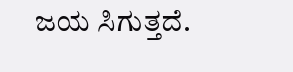ಜಯ ಸಿಗುತ್ತದೆ.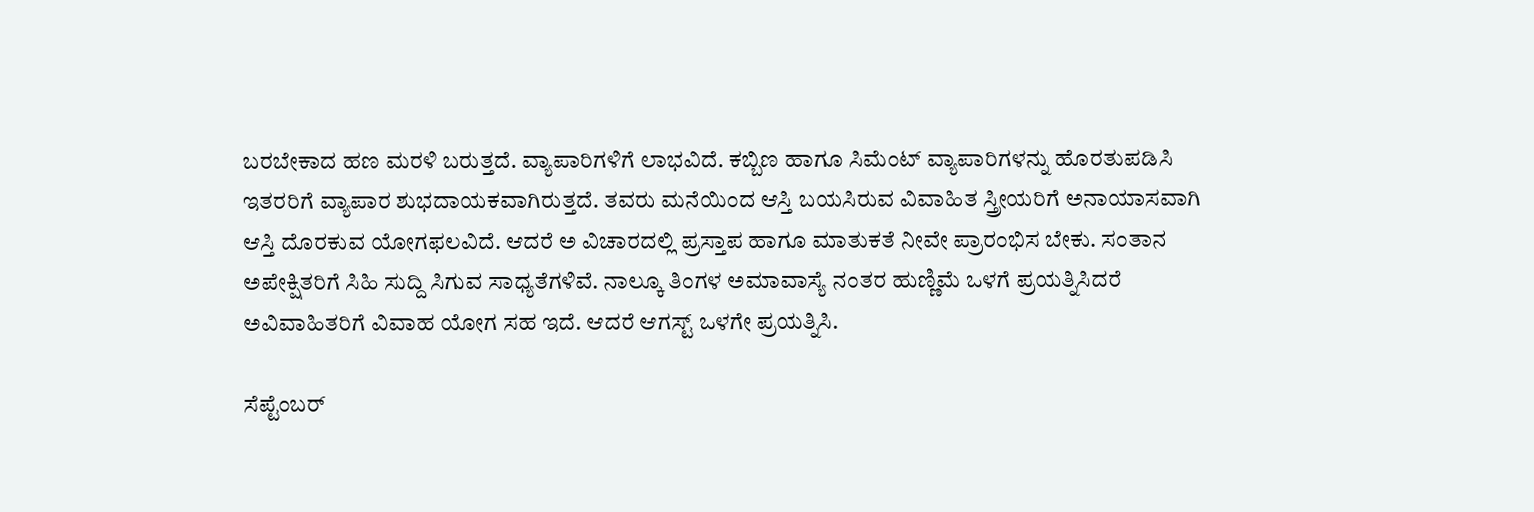ಬರಬೇಕಾದ ಹಣ ಮರಳಿ ಬರುತ್ತದೆ. ವ್ಯಾಪಾರಿಗಳಿಗೆ ಲಾಭವಿದೆ. ಕಬ್ಬಿಣ ಹಾಗೂ ಸಿಮೆಂಟ್ ವ್ಯಾಪಾರಿಗಳನ್ನು ಹೊರತುಪಡಿಸಿ ಇತರರಿಗೆ ವ್ಯಾಪಾರ ಶುಭದಾಯಕವಾಗಿರುತ್ತದೆ. ತವರು ಮನೆಯಿಂದ ಆಸ್ತಿ ಬಯಸಿರುವ ವಿವಾಹಿತ ಸ್ತ್ರೀಯರಿಗೆ ಅನಾಯಾಸವಾಗಿ ಆಸ್ತಿ ದೊರಕುವ ಯೋಗಫಲವಿದೆ. ಆದರೆ ಅ ವಿಚಾರದಲ್ಲಿ ಪ್ರಸ್ತಾಪ ಹಾಗೂ ಮಾತುಕತೆ ನೀವೇ ಪ್ರಾರಂಭಿಸ ಬೇಕು. ಸಂತಾನ ಅಪೇಕ್ಷಿತರಿಗೆ ಸಿಹಿ ಸುದ್ದಿ ಸಿಗುವ ಸಾಧ್ಯತೆಗಳಿವೆ. ನಾಲ್ಕೂ ತಿಂಗಳ ಅಮಾವಾಸ್ಯೆ ನಂತರ ಹುಣ್ಣಿಮೆ ಒಳಗೆ ಪ್ರಯತ್ನಿಸಿದರೆ ಅವಿವಾಹಿತರಿಗೆ ವಿವಾಹ ಯೋಗ ಸಹ ಇದೆ. ಆದರೆ ಆಗಸ್ಟ್ ಒಳಗೇ ಪ್ರಯತ್ನಿಸಿ.

ಸೆಪ್ಟೆಂಬರ್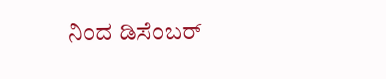ನಿಂದ ಡಿಸೆಂಬರ್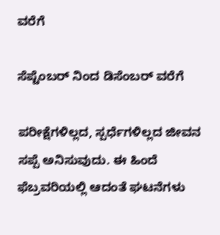ವರೆಗೆ

ಸೆಪ್ಟೆಂಬರ್ ನಿಂದ ಡಿಸೆಂಬರ್ ವರೆಗೆ

ಪರೀಕ್ಷೆಗಳಿಲ್ಲದ, ಸ್ಪರ್ಧೆಗಳಿಲ್ಲದ ಜೀವನ ಸಪ್ಪೆ ಅನಿಸುವುದು. ಈ ಹಿಂದೆ ಫೆಬ್ರವರಿಯಲ್ಲಿ ಆದಂತೆ ಘಟನೆಗಳು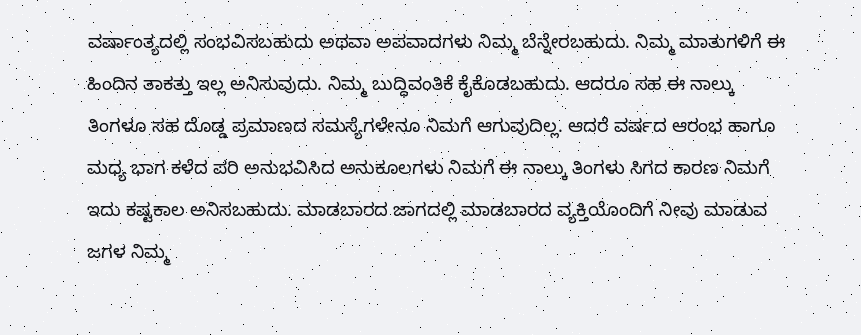ವರ್ಷಾಂತ್ಯದಲ್ಲಿ ಸಂಭವಿಸಬಹುದು ಅಥವಾ ಅಪವಾದಗಳು ನಿಮ್ಮ ಬೆನ್ನೇರಬಹುದು. ನಿಮ್ಮ ಮಾತುಗಳಿಗೆ ಈ ಹಿಂದಿನ ತಾಕತ್ತು ಇಲ್ಲ ಅನಿಸುವುದು. ನಿಮ್ಮ ಬುದ್ಧಿವಂತಿಕೆ ಕೈಕೊಡಬಹುದು. ಆದರೂ ಸಹ ಈ ನಾಲ್ಕು ತಿಂಗಳೂ ಸಹ ದೊಡ್ಡ ಪ್ರಮಾಣದ ಸಮಸ್ಯೆಗಳೇನೂ ನಿಮಗೆ ಆಗುವುದಿಲ್ಲ. ಆದರೆ ವರ್ಷದ ಆರಂಭ ಹಾಗೂ ಮಧ್ಯ ಭಾಗ ಕಳೆದ ಪರಿ ಅನುಭವಿಸಿದ ಅನುಕೂಲಗಳು ನಿಮಗೆ ಈ ನಾಲ್ಕು ತಿಂಗಳು ಸಿಗದ ಕಾರಣ ನಿಮಗೆ ಇದು ಕಷ್ಟಕಾಲ ಅನಿಸಬಹುದು. ಮಾಡಬಾರದ ಜಾಗದಲ್ಲಿ ಮಾಡಬಾರದ ವ್ಯಕ್ತಿಯೊಂದಿಗೆ ನೀವು ಮಾಡುವ ಜಗಳ ನಿಮ್ಮ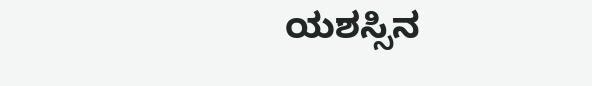ಯಶಸ್ಸಿನ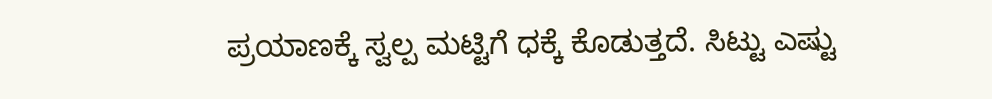ಪ್ರಯಾಣಕ್ಕೆ ಸ್ವಲ್ಪ ಮಟ್ಟಿಗೆ ಧಕ್ಕೆ ಕೊಡುತ್ತದೆ. ಸಿಟ್ಟು ಎಷ್ಟು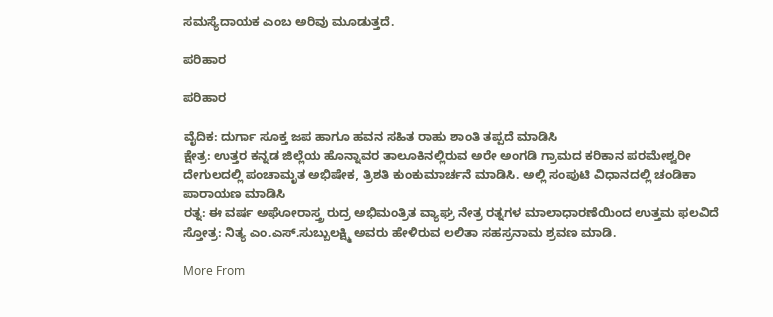ಸಮಸ್ಯೆದಾಯಕ ಎಂಬ ಅರಿವು ಮೂಡುತ್ತದೆ.

ಪರಿಹಾರ

ಪರಿಹಾರ

ವೈದಿಕ: ದುರ್ಗಾ ಸೂಕ್ತ ಜಪ ಹಾಗೂ ಹವನ ಸಹಿತ ರಾಹು ಶಾಂತಿ ತಪ್ಪದೆ ಮಾಡಿಸಿ
ಕ್ಷೇತ್ರ: ಉತ್ತರ ಕನ್ನಡ ಜಿಲ್ಲೆಯ ಹೊನ್ನಾವರ ತಾಲೂಕಿನಲ್ಲಿರುವ ಅರೇ ಅಂಗಡಿ ಗ್ರಾಮದ ಕರಿಕಾನ ಪರಮೇಶ್ವರೀ ದೇಗುಲದಲ್ಲಿ ಪಂಚಾಮೃತ ಅಭಿಷೇಕ, ತ್ರಿಶತಿ ಕುಂಕುಮಾರ್ಚನೆ ಮಾಡಿಸಿ. ಅಲ್ಲಿ ಸಂಪುಟಿ ವಿಧಾನದಲ್ಲಿ ಚಂಡಿಕಾ ಪಾರಾಯಣ ಮಾಡಿಸಿ
ರತ್ನ: ಈ ವರ್ಷ ಅಘೋರಾಸ್ತ್ರ ರುದ್ರ ಅಭಿಮಂತ್ರಿತ ವ್ಯಾಘ್ರ ನೇತ್ರ ರತ್ನಗಳ ಮಾಲಾಧಾರಣೆಯಿಂದ ಉತ್ತಮ ಫಲವಿದೆ
ಸ್ತೋತ್ರ: ನಿತ್ಯ ಎಂ.ಎಸ್.ಸುಬ್ಬುಲಕ್ಷ್ಮಿ ಅವರು ಹೇಳಿರುವ ಲಲಿತಾ ಸಹಸ್ರನಾಮ ಶ್ರವಣ ಮಾಡಿ.

More From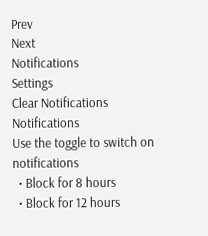Prev
Next
Notifications
Settings
Clear Notifications
Notifications
Use the toggle to switch on notifications
  • Block for 8 hours
  • Block for 12 hours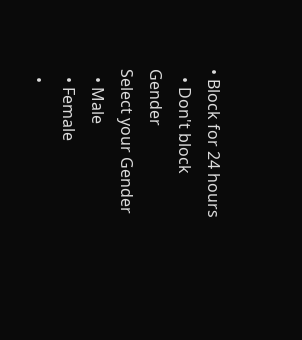• Block for 24 hours
  • Don't block
Gender
Select your Gender
  • Male
  • Female
  •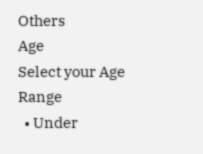Others
Age
Select your Age Range
  • Under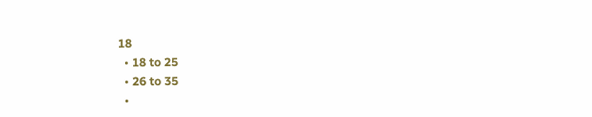18
  • 18 to 25
  • 26 to 35
  •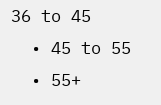36 to 45
  • 45 to 55
  • 55+